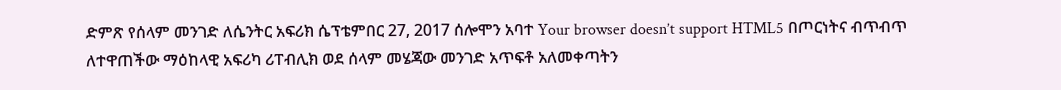ድምጽ የሰላም መንገድ ለሴንትር አፍሪክ ሴፕቴምበር 27, 2017 ሰሎሞን አባተ Your browser doesn’t support HTML5 በጦርነትና ብጥብጥ ለተዋጠችው ማዕከላዊ አፍሪካ ሪፐብሊክ ወደ ሰላም መሄጃው መንገድ አጥፍቶ አለመቀጣትን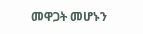መዋጋት መሆኑን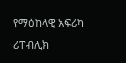የማዕከላዊ አፍሪካ ሪፐብሊክ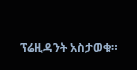ፕሬዚዳንት አስታወቁ።